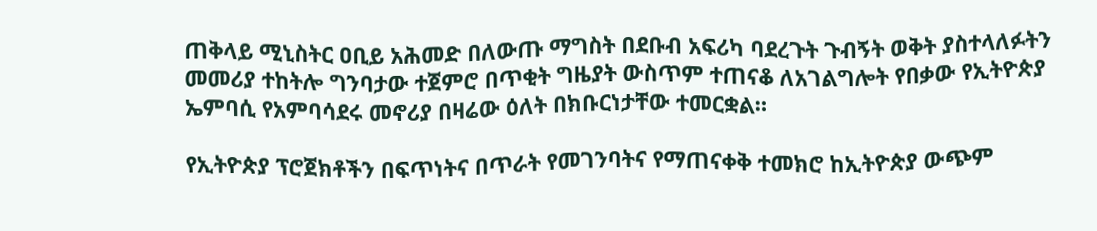ጠቅላይ ሚኒስትር ዐቢይ አሕመድ በለውጡ ማግስት በደቡብ አፍሪካ ባደረጉት ጉብኝት ወቅት ያስተላለፉትን መመሪያ ተከትሎ ግንባታው ተጀምሮ በጥቂት ግዜያት ውስጥም ተጠናቆ ለአገልግሎት የበቃው የኢትዮጵያ ኤምባሲ የአምባሳደሩ መኖሪያ በዛሬው ዕለት በክቡርነታቸው ተመርቋል።

የኢትዮጵያ ፕሮጀክቶችን በፍጥነትና በጥራት የመገንባትና የማጠናቀቅ ተመክሮ ከኢትዮጵያ ውጭም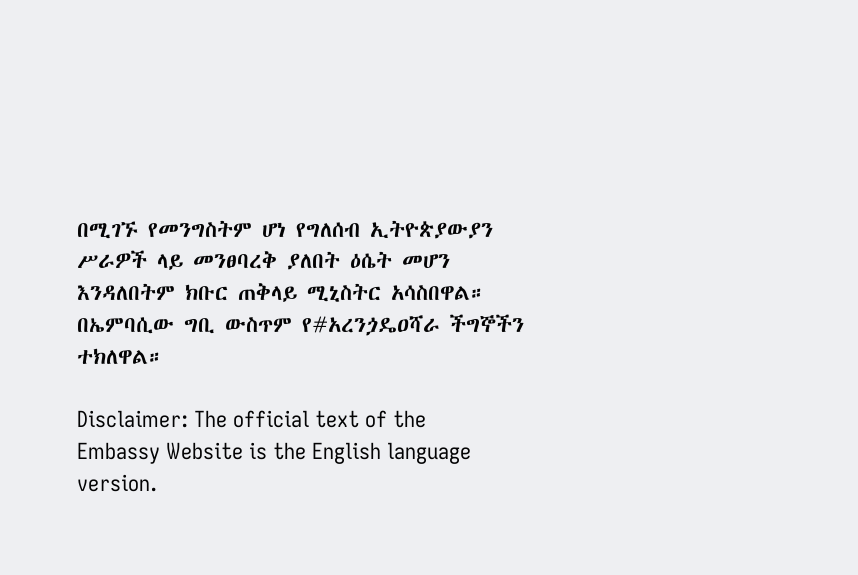በሚገኙ የመንግስትም ሆነ የግለሰብ ኢትዮጵያውያን ሥራዎች ላይ መንፀባረቅ ያለበት ዕሴት መሆን እንዳለበትም ክቡር ጠቅላይ ሚኒስትር አሳስበዋል።
በኤምባሲው ግቢ ውስጥም የ#አረንጏዴዐሻራ ችግኞችን ተክለዋል።

Disclaimer: The official text of the Embassy Website is the English language version.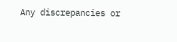Any discrepancies or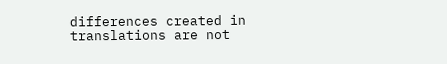differences created in translations are not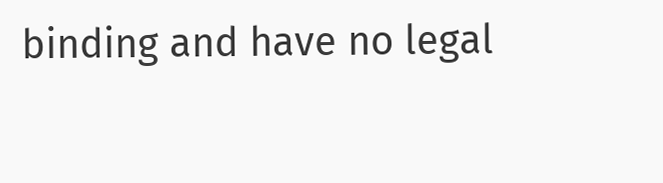binding and have no legal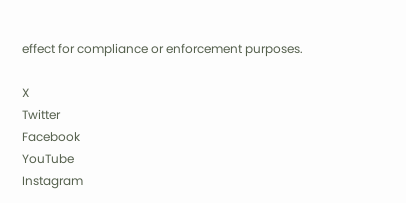effect for compliance or enforcement purposes.

X
Twitter
Facebook
YouTube
Instagram